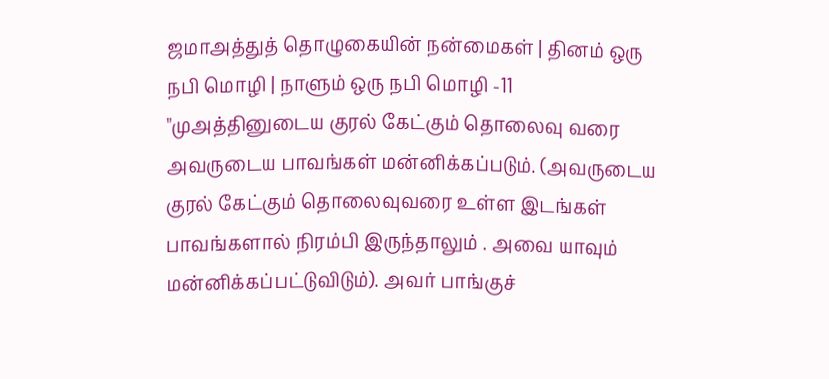ஜமாஅத்துத் தொழுகையின் நன்மைகள் | தினம் ஒரு நபி மொழி | நாளும் ஒரு நபி மொழி -11
"முஅத்தினுடைய குரல் கேட்கும் தொலைவு வரை அவருடைய பாவங்கள் மன்னிக்கப்படும். (அவருடைய குரல் கேட்கும் தொலைவுவரை உள்ள இடங்கள் பாவங்களால் நிரம்பி இருந்தாலும் . அவை யாவும் மன்னிக்கப்பட்டுவிடும்). அவர் பாங்குச்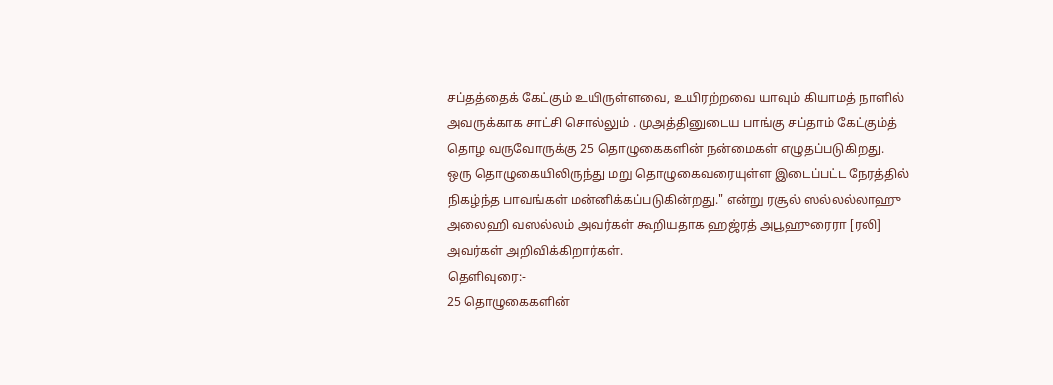சப்தத்தைக் கேட்கும் உயிருள்ளவை, உயிரற்றவை யாவும் கியாமத் நாளில் அவருக்காக சாட்சி சொல்லும் . முஅத்தினுடைய பாங்கு சப்தாம் கேட்கும்த் தொழ வருவோருக்கு 25 தொழுகைகளின் நன்மைகள் எழுதப்படுகிறது. ஒரு தொழுகையிலிருந்து மறு தொழுகைவரையுள்ள இடைப்பட்ட நேரத்தில் நிகழ்ந்த பாவங்கள் மன்னிக்கப்படுகின்றது." என்று ரசூல் ஸல்லல்லாஹு அலைஹி வஸல்லம் அவர்கள் கூறியதாக ஹஜ்ரத் அபூஹுரைரா [ரலி] அவர்கள் அறிவிக்கிறார்கள்.
தெளிவுரை:-
25 தொழுகைகளின்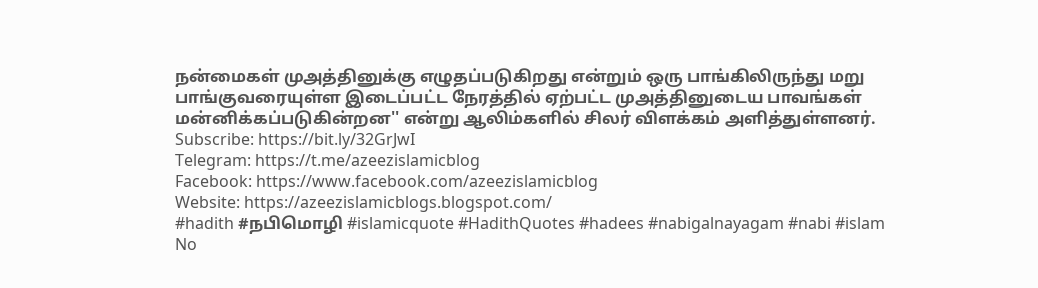நன்மைகள் முஅத்தினுக்கு எழுதப்படுகிறது என்றும் ஒரு பாங்கிலிருந்து மறு பாங்குவரையுள்ள இடைப்பட்ட நேரத்தில் ஏற்பட்ட முஅத்தினுடைய பாவங்கள் மன்னிக்கப்படுகின்றன'' என்று ஆலிம்களில் சிலர் விளக்கம் அளித்துள்ளனர்.
Subscribe: https://bit.ly/32GrJwI
Telegram: https://t.me/azeezislamicblog
Facebook: https://www.facebook.com/azeezislamicblog
Website: https://azeezislamicblogs.blogspot.com/
#hadith #நபிமொழி #islamicquote #HadithQuotes #hadees #nabigalnayagam #nabi #islam
No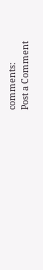comments:
Post a Comment